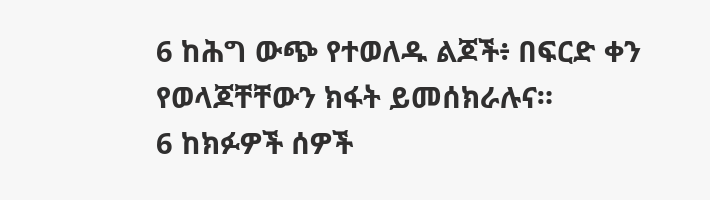6 ከሕግ ውጭ የተወለዱ ልጆች፥ በፍርድ ቀን የወላጆቸቸውን ክፋት ይመሰክራሉና።
6 ከክፉዎች ሰዎች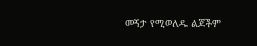መኝታ የሚወለዱ ልጆችም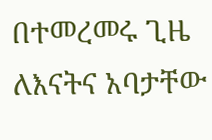በተመረመሩ ጊዜ ለእናትና አባታቸው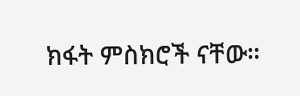ክፋት ምስክሮች ናቸው።